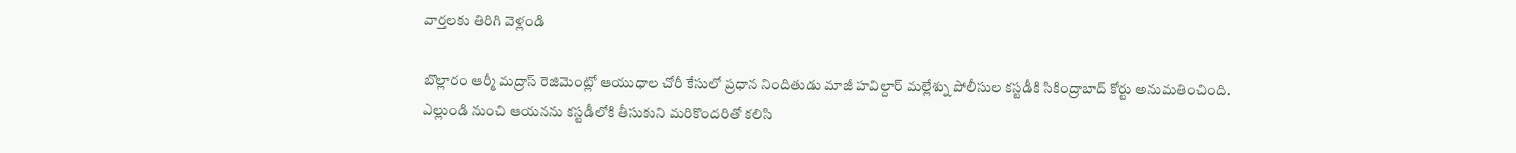వార్తలకు తిరిగి వెళ్లండి

బొల్లారం ఆర్మీ మద్రాస్ రెజిమెంట్లో ఆయుధాల చోరీ కేసులో ప్రధాన నిందితుడు మాజీ హవిల్దార్ మల్లేశ్ను పోలీసుల కస్టడీకి సికింద్రాబాద్ కోర్టు అనుమతించింది.
ఎల్లుండి నుంచి ఆయనను కస్టడీలోకి తీసుకుని మరికొందరితో కలిసి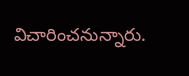విచారించనున్నారు.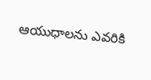ఆయుధాలను ఎవరికి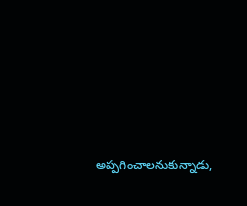అప్పగించాలనుకున్నాడు,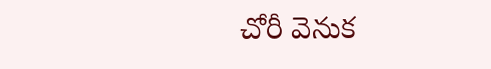చోరీ వెనుక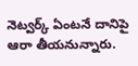నెట్వర్క్ ఏంటనే దానిపై ఆరా తీయనున్నారు.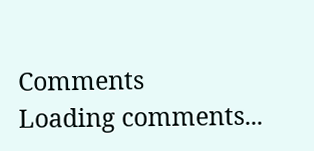Comments
Loading comments...